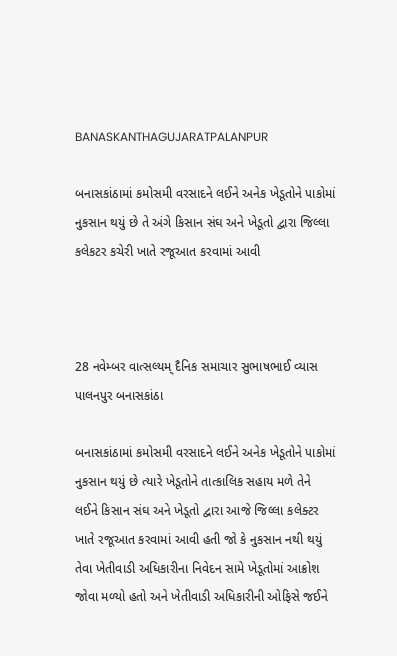BANASKANTHAGUJARATPALANPUR

બનાસકાંઠામાં કમોસમી વરસાદને લઈને અનેક ખેડૂતોને પાકોમાં નુકસાન થયું છે તે અંગે કિસાન સંઘ અને ખેડૂતો દ્વારા જિલ્લા કલેકટર કચેરી ખાતે રજૂઆત કરવામાં આવી



28 નવેમ્બર વાત્સલ્યમ્ દૈનિક સમાચાર સુભાષભાઈ વ્યાસ પાલનપુર બનાસકાંઠા

બનાસકાંઠામાં કમોસમી વરસાદને લઈને અનેક ખેડૂતોને પાકોમાં નુકસાન થયું છે ત્યારે ખેડૂતોને તાત્કાલિક સહાય મળે તેને લઈને કિસાન સંઘ અને ખેડૂતો દ્વારા આજે જિલ્લા કલેક્ટર ખાતે રજૂઆત કરવામાં આવી હતી જો કે નુકસાન નથી થયું તેવા ખેતીવાડી અધિકારીના નિવેદન સામે ખેડૂતોમાં આક્રોશ જોવા મળ્યો હતો અને ખેતીવાડી અધિકારીની ઓફિસે જઈને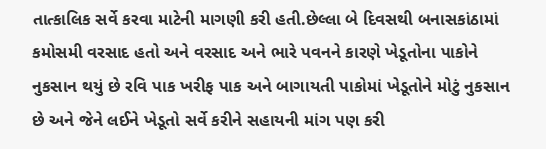તાત્કાલિક સર્વે કરવા માટેની માગણી કરી હતી.છેલ્લા બે દિવસથી બનાસકાંઠામાં કમોસમી વરસાદ હતો અને વરસાદ અને ભારે પવનને કારણે ખેડૂતોના પાકોને નુકસાન થયું છે રવિ પાક ખરીફ પાક અને બાગાયતી પાકોમાં ખેડૂતોને મોટું નુકસાન છે અને જેને લઈને ખેડૂતો સર્વે કરીને સહાયની માંગ પણ કરી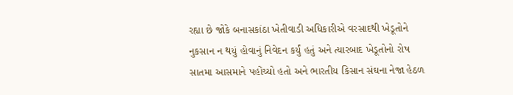રહ્યા છે જોકે બનાસકાંઠા ખેતીવાડી અધિકારીએ વરસાદથી ખેડૂતોને નુકસાન ન થયું હોવાનું નિવેદન કર્યું હતું અને ત્યારબાદ ખેડૂતોનો રોષ સાતમા આસમાને પહોંચ્યો હતો અને ભારતીય કિસાન સંઘના નેજા હેઠળ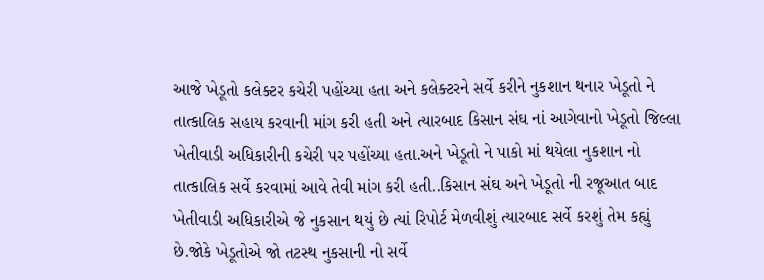આજે ખેડૂતો કલેક્ટર કચેરી પહોંચ્યા હતા અને કલેક્ટરને સર્વે કરીને નુકશાન થનાર ખેડૂતો ને તાત્કાલિક સહાય કરવાની માંગ કરી હતી અને ત્યારબાદ કિસાન સંઘ નાં આગેવાનો ખેડૂતો જિલ્લા ખેતીવાડી અધિકારીની કચેરી પર પહોંચ્યા હતા.અને ખેડૂતો ને પાકો માં થયેલા નુકશાન નો તાત્કાલિક સર્વે કરવામાં આવે તેવી માંગ કરી હતી..કિસાન સંઘ અને ખેડૂતો ની રજૂઆત બાદ ખેતીવાડી અધિકારીએ જે નુકસાન થયું છે ત્યાં રિપોર્ટ મેળવીશું ત્યારબાદ સર્વે કરશું તેમ કહ્યું છે.જોકે ખેડૂતોએ જો તટસ્થ નુકસાની નો સર્વે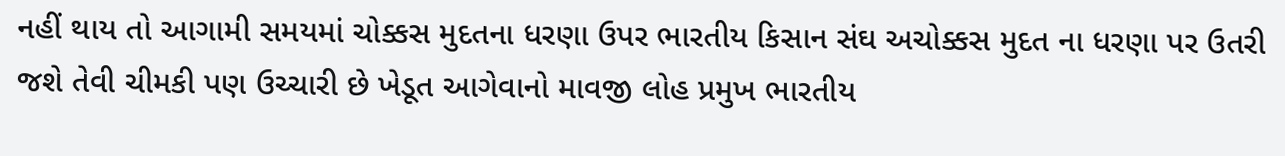નહીં થાય તો આગામી સમયમાં ચોક્કસ મુદતના ધરણા ઉપર ભારતીય કિસાન સંઘ અચોક્કસ મુદત ના ધરણા પર ઉતરી જશે તેવી ચીમકી પણ ઉચ્ચારી છે ખેડૂત આગેવાનો માવજી લોહ પ્રમુખ ભારતીય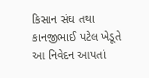કિસાન સંઘ તથા કાનજીભાઈ પટેલ ખેડૂતે આ નિવેદન આપતાં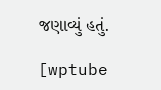જણાવ્યું હતું.

[wptube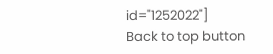id="1252022"]
Back to top button